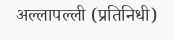अल्लापल्ली (प्रतिनिधी)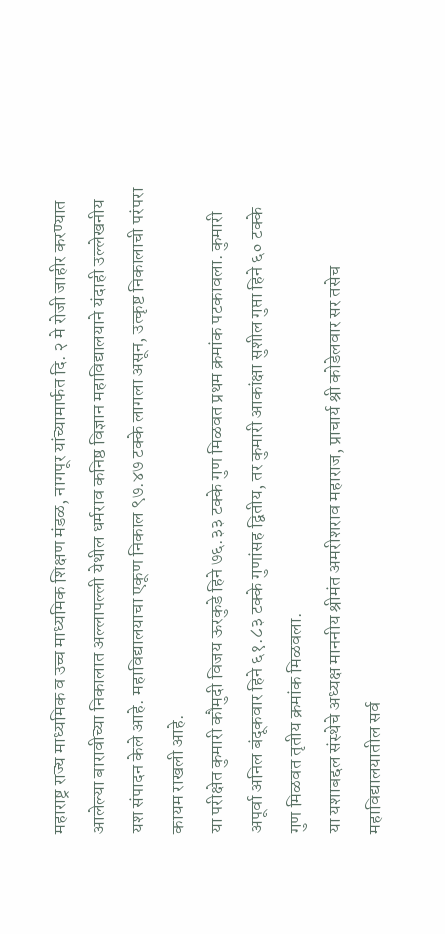महाराष्ट्र राज्य माध्यमिक व उच्च माध्यमिक शिक्षण मंडळ, नागपूर यांच्यामार्फत दि. २ मे रोजी जाहीर करण्यात आलेल्या बारावीच्या निकालात अल्लापल्ली येथील धर्मराव कनिष्ठ विज्ञान महाविद्यालयाने यंदाही उल्लेखनीय यश संपादन केले आहे. महाविद्यालयाचा एकूण निकाल ९७.४७ टक्के लागला असून, उत्कृष्ट निकालाची परंपरा कायम राखली आहे.
या परीक्षेत कुमारी कौमुदी विजय ऊरकुडे हिने ७६.३३ टक्के गुण मिळवत प्रथम क्रमांक पटकावला. कुमारी अपूर्वा अनिल बंदूकवार हिने ६१.८३ टक्के गुणांसह द्वितीय, तर कुमारी आकांक्षा सुशील गुप्ता हिने ६० टक्के गुण मिळवत तृतीय क्रमांक मिळवला.
या यशाबद्दल संस्थेचे अध्यक्ष माननीय श्रीमंत अमरीशराव महाराज, प्राचार्य श्री कोडेलवार सर तसेच महाविद्यालयातील सर्व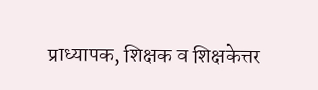प्राध्यापक, शिक्षक व शिक्षकेत्तर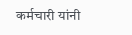कर्मचारी यांनी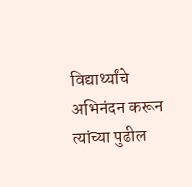विद्यार्थ्यांचे अभिनंदन करून त्यांच्या पुढील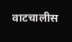वाटचालीस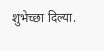शुभेच्छा दिल्या.